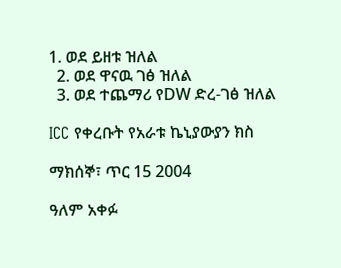1. ወደ ይዘቱ ዝለል
  2. ወደ ዋናዉ ገፅ ዝለል
  3. ወደ ተጨማሪ የDW ድረ-ገፅ ዝለል

ICC የቀረቡት የአራቱ ኬኒያውያን ክስ

ማክሰኞ፣ ጥር 15 2004

ዓለም አቀፉ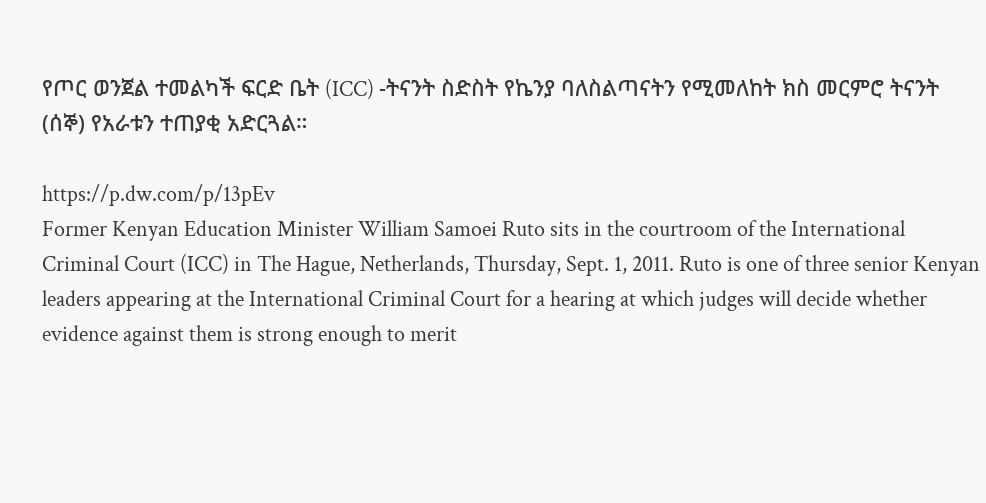የጦር ወንጀል ተመልካች ፍርድ ቤት (ICC) -ትናንት ስድስት የኬንያ ባለስልጣናትን የሚመለከት ክስ መርምሮ ትናንት (ሰኞ) የአራቱን ተጠያቂ አድርጓል።

https://p.dw.com/p/13pEv
Former Kenyan Education Minister William Samoei Ruto sits in the courtroom of the International Criminal Court (ICC) in The Hague, Netherlands, Thursday, Sept. 1, 2011. Ruto is one of three senior Kenyan leaders appearing at the International Criminal Court for a hearing at which judges will decide whether evidence against them is strong enough to merit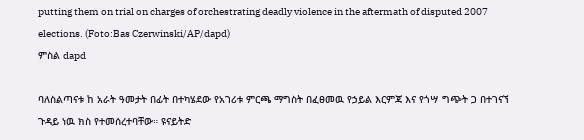putting them on trial on charges of orchestrating deadly violence in the aftermath of disputed 2007 elections. (Foto:Bas Czerwinski/AP/dapd)
ምስል dapd

ባለስልጣናቱ ከ አራት ዓመታት በፊት በተካሄደው የአገሪቱ ምርጫ ማግስት በፈፀመዉ የኃይል እርምጃ እና የጎሣ ግጭት ጋ በተገናኘ ጉዳይ ነዉ ክስ የተመሰረተባቸው። ዩናይትድ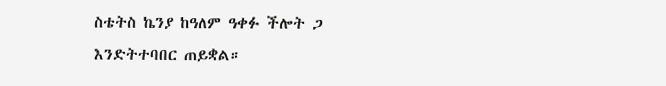ስቴትስ ኬንያ ከዓለም ዓቀፉ ችሎት ጋ እንድትተባበር ጠይቋል።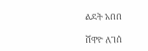ልደት አበበ

ሸዋዮ ለገሰ